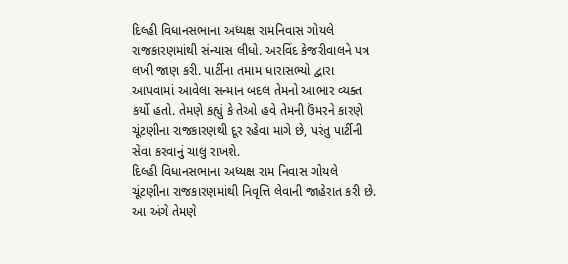દિલ્હી વિધાનસભાના અધ્યક્ષ રામનિવાસ ગોયલે રાજકારણમાંથી સંન્યાસ લીધો. અરવિંદ કેજરીવાલને પત્ર લખી જાણ કરી. પાર્ટીના તમામ ધારાસભ્યો દ્વારા આપવામાં આવેલા સન્માન બદલ તેમનો આભાર વ્યક્ત કર્યો હતો. તેમણે કહ્યું કે તેઓ હવે તેમની ઉંમરને કારણે ચૂંટણીના રાજકારણથી દૂર રહેવા માગે છે, પરંતુ પાર્ટીની સેવા કરવાનું ચાલુ રાખશે.
દિલ્હી વિધાનસભાના અધ્યક્ષ રામ નિવાસ ગોયલે ચૂંટણીના રાજકારણમાંથી નિવૃત્તિ લેવાની જાહેરાત કરી છે. આ અંગે તેમણે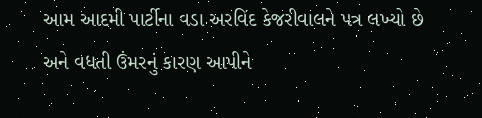આમ આદમી પાર્ટીના વડા અરવિંદ કેજરીવાલને પત્ર લખ્યો છે અને વધતી ઉંમરનું કારણ આપીને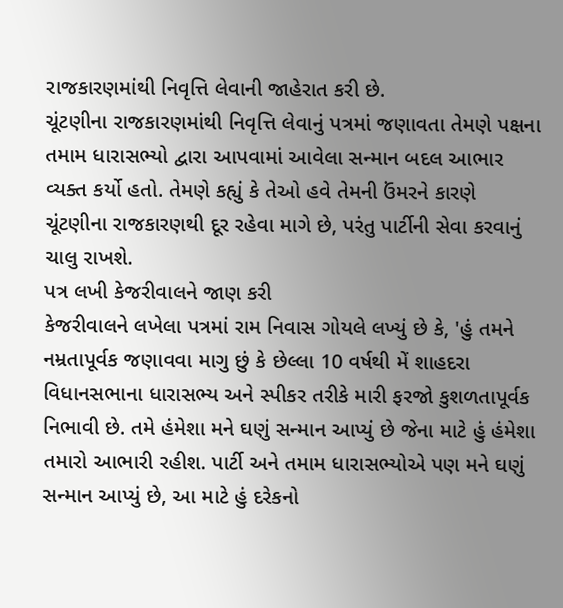રાજકારણમાંથી નિવૃત્તિ લેવાની જાહેરાત કરી છે.
ચૂંટણીના રાજકારણમાંથી નિવૃત્તિ લેવાનું પત્રમાં જણાવતા તેમણે પક્ષના તમામ ધારાસભ્યો દ્વારા આપવામાં આવેલા સન્માન બદલ આભાર વ્યક્ત કર્યો હતો. તેમણે કહ્યું કે તેઓ હવે તેમની ઉંમરને કારણે ચૂંટણીના રાજકારણથી દૂર રહેવા માગે છે, પરંતુ પાર્ટીની સેવા કરવાનું ચાલુ રાખશે.
પત્ર લખી કેજરીવાલને જાણ કરી
કેજરીવાલને લખેલા પત્રમાં રામ નિવાસ ગોયલે લખ્યું છે કે, 'હું તમને નમ્રતાપૂર્વક જણાવવા માગુ છું કે છેલ્લા 10 વર્ષથી મેં શાહદરા વિધાનસભાના ધારાસભ્ય અને સ્પીકર તરીકે મારી ફરજો કુશળતાપૂર્વક નિભાવી છે. તમે હંમેશા મને ઘણું સન્માન આપ્યું છે જેના માટે હું હંમેશા તમારો આભારી રહીશ. પાર્ટી અને તમામ ધારાસભ્યોએ પણ મને ઘણું સન્માન આપ્યું છે, આ માટે હું દરેકનો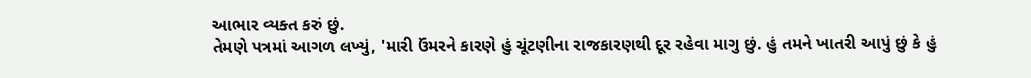આભાર વ્યક્ત કરું છું.
તેમણે પત્રમાં આગળ લખ્યું, 'મારી ઉંમરને કારણે હું ચૂંટણીના રાજકારણથી દૂર રહેવા માગુ છું. હું તમને ખાતરી આપું છું કે હું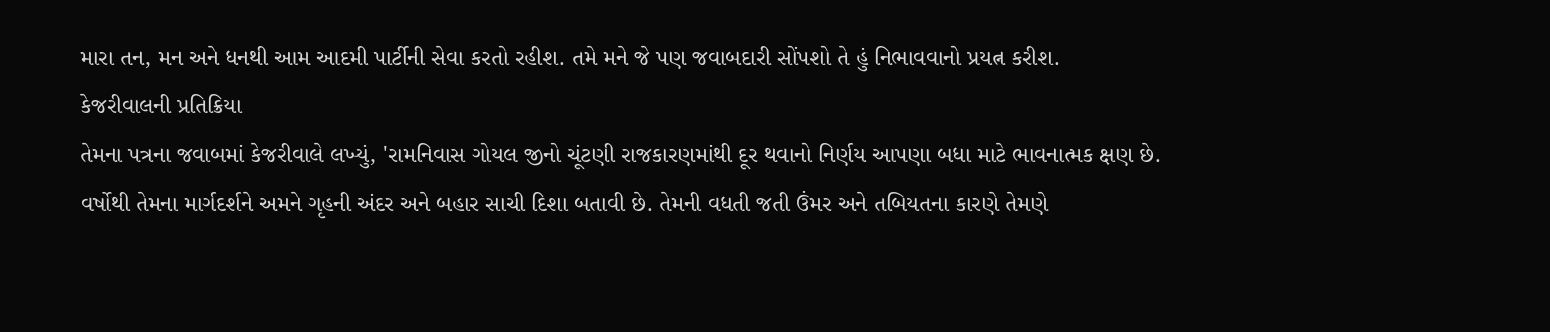મારા તન, મન અને ધનથી આમ આદમી પાર્ટીની સેવા કરતો રહીશ. તમે મને જે પણ જવાબદારી સોંપશો તે હું નિભાવવાનો પ્રયત્ન કરીશ.
કેજરીવાલની પ્રતિક્રિયા
તેમના પત્રના જવાબમાં કેજરીવાલે લખ્યું, 'રામનિવાસ ગોયલ જીનો ચૂંટણી રાજકારણમાંથી દૂર થવાનો નિર્ણય આપણા બધા માટે ભાવનાત્મક ક્ષણ છે. વર્ષોથી તેમના માર્ગદર્શને અમને ગૃહની અંદર અને બહાર સાચી દિશા બતાવી છે. તેમની વધતી જતી ઉંમર અને તબિયતના કારણે તેમણે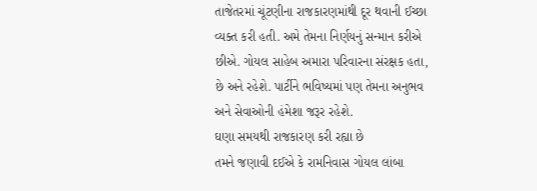તાજેતરમાં ચૂંટણીના રાજકારણમાંથી દૂર થવાની ઈચ્છા વ્યક્ત કરી હતી. અમે તેમના નિર્ણયનું સન્માન કરીએ છીએ. ગોયલ સાહેબ અમારા પરિવારના સંરક્ષક હતા, છે અને રહેશે. પાર્ટીને ભવિષ્યમાં પણ તેમના અનુભવ અને સેવાઓની હંમેશા જરૂર રહેશે.
ઘણા સમયથી રાજકારણ કરી રહ્યા છે
તમને જણાવી દઈએ કે રામનિવાસ ગોયલ લાંબા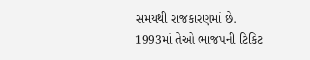સમયથી રાજકારણમાં છે. 1993માં તેઓ ભાજપની ટિકિટ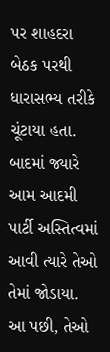પર શાહદરા બેઠક પરથી ધારાસભ્ય તરીકે ચૂંટાયા હતા. બાદમાં જ્યારે આમ આદમી પાર્ટી અસ્તિત્વમાં આવી ત્યારે તેઓ તેમાં જોડાયા. આ પછી, તેઓ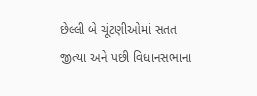છેલ્લી બે ચૂંટણીઓમાં સતત જીત્યા અને પછી વિધાનસભાના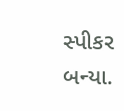સ્પીકર બન્યા.